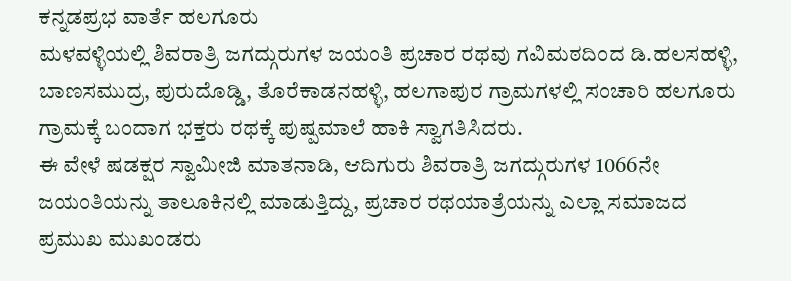ಕನ್ನಡಪ್ರಭ ವಾರ್ತೆ ಹಲಗೂರು
ಮಳವಳ್ಳಿಯಲ್ಲಿ ಶಿವರಾತ್ರಿ ಜಗದ್ಗುರುಗಳ ಜಯಂತಿ ಪ್ರಚಾರ ರಥವು ಗವಿಮಠದಿಂದ ಡಿ.ಹಲಸಹಳ್ಳಿ, ಬಾಣಸಮುದ್ರ, ಪುರುದೊಡ್ಡಿ, ತೊರೆಕಾಡನಹಳ್ಳಿ, ಹಲಗಾಪುರ ಗ್ರಾಮಗಳಲ್ಲಿ ಸಂಚಾರಿ ಹಲಗೂರು ಗ್ರಾಮಕ್ಕೆ ಬಂದಾಗ ಭಕ್ತರು ರಥಕ್ಕೆ ಪುಷ್ಪಮಾಲೆ ಹಾಕಿ ಸ್ವಾಗತಿಸಿದರು.
ಈ ವೇಳೆ ಷಡಕ್ಷರ ಸ್ವಾಮೀಜಿ ಮಾತನಾಡಿ, ಆದಿಗುರು ಶಿವರಾತ್ರಿ ಜಗದ್ಗುರುಗಳ 1066ನೇ ಜಯಂತಿಯನ್ನು ತಾಲೂಕಿನಲ್ಲಿ ಮಾಡುತ್ತಿದ್ದು, ಪ್ರಚಾರ ರಥಯಾತ್ರೆಯನ್ನು ಎಲ್ಲಾ ಸಮಾಜದ ಪ್ರಮುಖ ಮುಖಂಡರು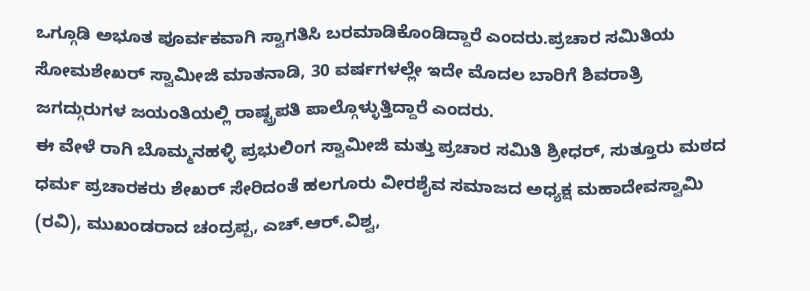ಒಗ್ಗೂಡಿ ಅಭೂತ ಪೂರ್ವಕವಾಗಿ ಸ್ವಾಗತಿಸಿ ಬರಮಾಡಿಕೊಂಡಿದ್ದಾರೆ ಎಂದರು.ಪ್ರಚಾರ ಸಮಿತಿಯ ಸೋಮಶೇಖರ್ ಸ್ವಾಮೀಜಿ ಮಾತನಾಡಿ, 30 ವರ್ಷಗಳಲ್ಲೇ ಇದೇ ಮೊದಲ ಬಾರಿಗೆ ಶಿವರಾತ್ರಿ ಜಗದ್ಗುರುಗಳ ಜಯಂತಿಯಲ್ಲಿ ರಾಷ್ಟ್ರಪತಿ ಪಾಲ್ಗೊಳ್ಳುತ್ತಿದ್ದಾರೆ ಎಂದರು.
ಈ ವೇಳೆ ರಾಗಿ ಬೊಮ್ಮನಹಳ್ಳಿ ಪ್ರಭುಲಿಂಗ ಸ್ವಾಮೀಜಿ ಮತ್ತು ಪ್ರಚಾರ ಸಮಿತಿ ಶ್ರೀಧರ್, ಸುತ್ತೂರು ಮಠದ ಧರ್ಮ ಪ್ರಚಾರಕರು ಶೇಖರ್ ಸೇರಿದಂತೆ ಹಲಗೂರು ವೀರಶೈವ ಸಮಾಜದ ಅಧ್ಯಕ್ಷ ಮಹಾದೇವಸ್ವಾಮಿ (ರವಿ), ಮುಖಂಡರಾದ ಚಂದ್ರಪ್ಪ, ಎಚ್.ಆರ್.ವಿಶ್ವ,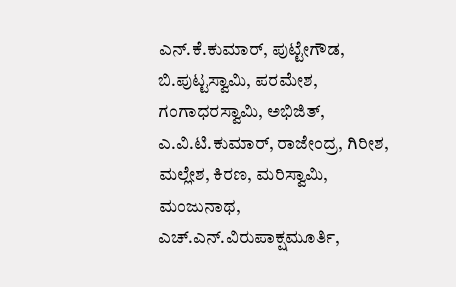ಎನ್.ಕೆ.ಕುಮಾರ್, ಪುಟ್ಟೇಗೌಡ, ಬಿ.ಪುಟ್ಟಸ್ವಾಮಿ, ಪರಮೇಶ, ಗಂಗಾಧರಸ್ವಾಮಿ, ಅಭಿಜಿತ್, ಎ.ವಿ.ಟಿ.ಕುಮಾರ್, ರಾಜೇಂದ್ರ, ಗಿರೀಶ, ಮಲ್ಲೇಶ, ಕಿರಣ, ಮರಿಸ್ವಾಮಿ, ಮಂಜುನಾಥ, ಎಚ್.ಎನ್.ವಿರುಪಾಕ್ಷಮೂರ್ತಿ,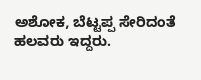ಅಶೋಕ, ಬೆಟ್ಟಪ್ಪ ಸೇರಿದಂತೆ ಹಲವರು ಇದ್ದರು.